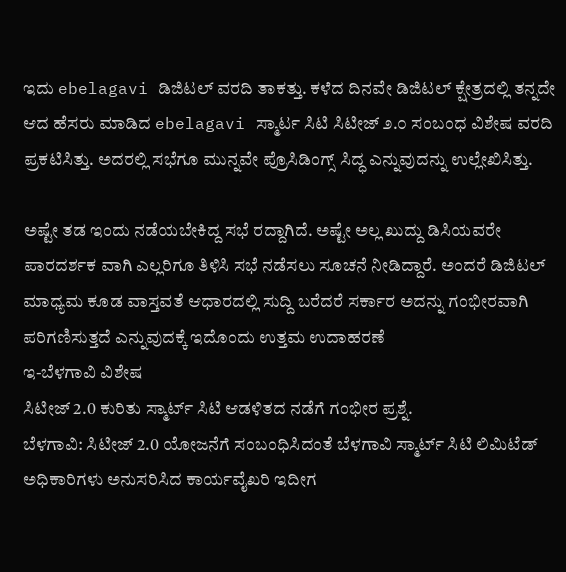ಇದು ebelagavi ಡಿಜಿಟಲ್ ವರದಿ ತಾಕತ್ತು. ಕಳೆದ ದಿನವೇ ಡಿಜಿಟಲ್ ಕ್ಷೇತ್ರದಲ್ಲಿ ತನ್ನದೇ ಆದ ಹೆಸರು ಮಾಡಿದ ebelagavi ಸ್ಮಾರ್ಟ ಸಿಟಿ ಸಿಟೀಜ್ ೨.೦ ಸಂಬಂಧ ವಿಶೇಷ ವರದಿ ಪ್ರಕಟಿಸಿತ್ತು. ಅದರಲ್ಲಿ ಸಭೆಗೂ ಮುನ್ನವೇ ಪ್ರೊಸಿಡಿಂಗ್ಸ್ ಸಿದ್ಧ ಎನ್ನುವುದನ್ನು ಉಲ್ಲೇಖಿಸಿತ್ತು.

ಅಷ್ಟೇ ತಡ ಇಂದು ನಡೆಯಬೇಕಿದ್ದ ಸಭೆ ರದ್ದಾಗಿದೆ. ಅಷ್ಟೇ ಅಲ್ಲ ಖುದ್ದು ಡಿಸಿಯವರೇ ಪಾರದರ್ಶಕ ವಾಗಿ ಎಲ್ಲರಿಗೂ ತಿಳಿಸಿ ಸಭೆ ನಡೆಸಲು ಸೂಚನೆ ನೀಡಿದ್ದಾರೆ. ಅಂದರೆ ಡಿಜಿಟಲ್ ಮಾಧ್ಯಮ ಕೂಡ ವಾಸ್ತವತೆ ಆಧಾರದಲ್ಲಿ ಸುದ್ದಿ ಬರೆದರೆ ಸರ್ಕಾರ ಅದನ್ನು ಗಂಭೀರವಾಗಿ ಪರಿಗಣಿಸುತ್ತದೆ ಎನ್ನುವುದಕ್ಕೆ ಇದೊಂದು ಉತ್ತಮ ಉದಾಹರಣೆ
ಇ-ಬೆಳಗಾವಿ ವಿಶೇಷ
ಸಿಟೀಜ್ 2.0 ಕುರಿತು ಸ್ಮಾರ್ಟ್ ಸಿಟಿ ಆಡಳಿತದ ನಡೆಗೆ ಗಂಭೀರ ಪ್ರಶ್ನೆ.
ಬೆಳಗಾವಿ: ಸಿಟೀಜ್ 2.0 ಯೋಜನೆಗೆ ಸಂಬಂಧಿಸಿದಂತೆ ಬೆಳಗಾವಿ ಸ್ಮಾರ್ಟ್ ಸಿಟಿ ಲಿಮಿಟೆಡ್ ಅಧಿಕಾರಿಗಳು ಅನುಸರಿಸಿದ ಕಾರ್ಯವೈಖರಿ ಇದೀಗ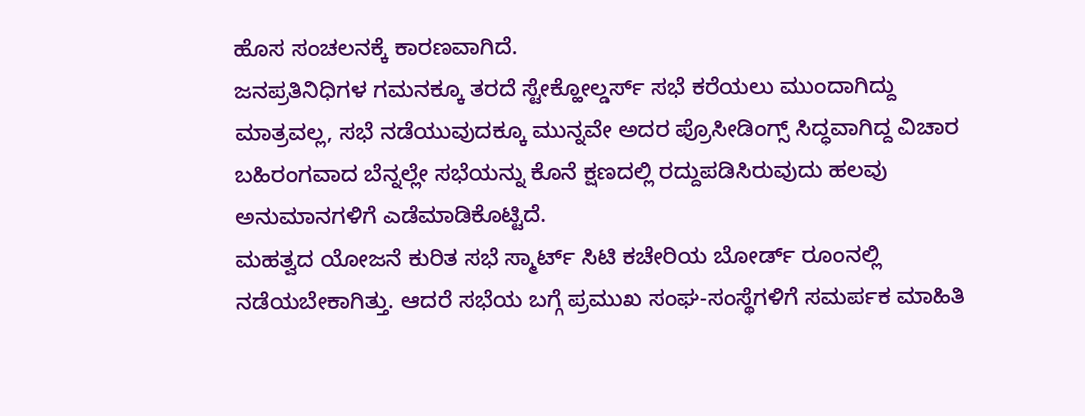ಹೊಸ ಸಂಚಲನಕ್ಕೆ ಕಾರಣವಾಗಿದೆ.
ಜನಪ್ರತಿನಿಧಿಗಳ ಗಮನಕ್ಕೂ ತರದೆ ಸ್ಟೇಕ್ಹೋಲ್ಡರ್ಸ್ ಸಭೆ ಕರೆಯಲು ಮುಂದಾಗಿದ್ದು ಮಾತ್ರವಲ್ಲ, ಸಭೆ ನಡೆಯುವುದಕ್ಕೂ ಮುನ್ನವೇ ಅದರ ಪ್ರೊಸೀಡಿಂಗ್ಸ್ ಸಿದ್ಧವಾಗಿದ್ದ ವಿಚಾರ ಬಹಿರಂಗವಾದ ಬೆನ್ನಲ್ಲೇ ಸಭೆಯನ್ನು ಕೊನೆ ಕ್ಷಣದಲ್ಲಿ ರದ್ದುಪಡಿಸಿರುವುದು ಹಲವು ಅನುಮಾನಗಳಿಗೆ ಎಡೆಮಾಡಿಕೊಟ್ಟಿದೆ.
ಮಹತ್ವದ ಯೋಜನೆ ಕುರಿತ ಸಭೆ ಸ್ಮಾರ್ಟ್ ಸಿಟಿ ಕಚೇರಿಯ ಬೋರ್ಡ್ ರೂಂನಲ್ಲಿ ನಡೆಯಬೇಕಾಗಿತ್ತು. ಆದರೆ ಸಭೆಯ ಬಗ್ಗೆ ಪ್ರಮುಖ ಸಂಘ-ಸಂಸ್ಥೆಗಳಿಗೆ ಸಮರ್ಪಕ ಮಾಹಿತಿ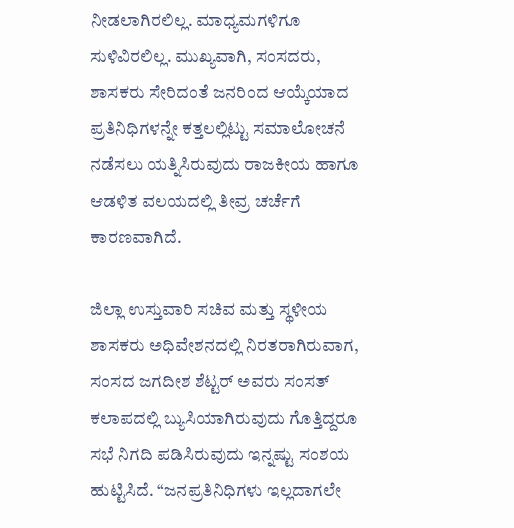ನೀಡಲಾಗಿರಲಿಲ್ಲ. ಮಾಧ್ಯಮಗಳಿಗೂ ಸುಳಿವಿರಲಿಲ್ಲ. ಮುಖ್ಯವಾಗಿ, ಸಂಸದರು, ಶಾಸಕರು ಸೇರಿದಂತೆ ಜನರಿಂದ ಆಯ್ಕೆಯಾದ ಪ್ರತಿನಿಧಿಗಳನ್ನೇ ಕತ್ತಲಲ್ಲಿಟ್ಟು ಸಮಾಲೋಚನೆ ನಡೆಸಲು ಯತ್ನಿಸಿರುವುದು ರಾಜಕೀಯ ಹಾಗೂ ಆಡಳಿತ ವಲಯದಲ್ಲಿ ತೀವ್ರ ಚರ್ಚೆಗೆ ಕಾರಣವಾಗಿದೆ.

ಜಿಲ್ಲಾ ಉಸ್ತುವಾರಿ ಸಚಿವ ಮತ್ತು ಸ್ಥಳೀಯ ಶಾಸಕರು ಅಧಿವೇಶನದಲ್ಲಿ ನಿರತರಾಗಿರುವಾಗ, ಸಂಸದ ಜಗದೀಶ ಶೆಟ್ಟರ್ ಅವರು ಸಂಸತ್ ಕಲಾಪದಲ್ಲಿ ಬ್ಯುಸಿಯಾಗಿರುವುದು ಗೊತ್ತಿದ್ದರೂ ಸಭೆ ನಿಗದಿ ಪಡಿಸಿರುವುದು ಇನ್ನಷ್ಟು ಸಂಶಯ ಹುಟ್ಟಿಸಿದೆ. “ಜನಪ್ರತಿನಿಧಿಗಳು ಇಲ್ಲದಾಗಲೇ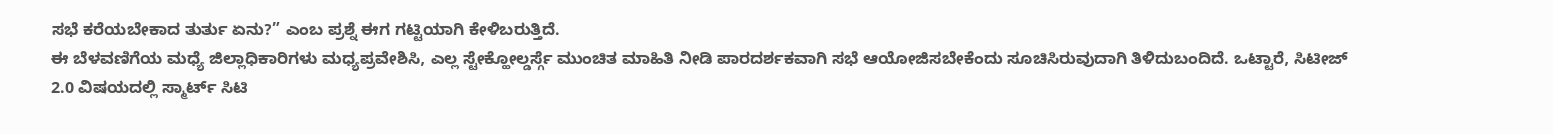ಸಭೆ ಕರೆಯಬೇಕಾದ ತುರ್ತು ಏನು?” ಎಂಬ ಪ್ರಶ್ನೆ ಈಗ ಗಟ್ಟಿಯಾಗಿ ಕೇಳಿಬರುತ್ತಿದೆ.
ಈ ಬೆಳವಣಿಗೆಯ ಮಧ್ಯೆ ಜಿಲ್ಲಾಧಿಕಾರಿಗಳು ಮಧ್ಯಪ್ರವೇಶಿಸಿ, ಎಲ್ಲ ಸ್ಟೇಕ್ಹೋಲ್ಡರ್ಸ್ಗೆ ಮುಂಚಿತ ಮಾಹಿತಿ ನೀಡಿ ಪಾರದರ್ಶಕವಾಗಿ ಸಭೆ ಆಯೋಜಿಸಬೇಕೆಂದು ಸೂಚಿಸಿರುವುದಾಗಿ ತಿಳಿದುಬಂದಿದೆ. ಒಟ್ಟಾರೆ, ಸಿಟೀಜ್ 2.0 ವಿಷಯದಲ್ಲಿ ಸ್ಮಾರ್ಟ್ ಸಿಟಿ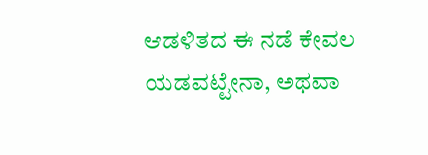ಆಡಳಿತದ ಈ ನಡೆ ಕೇವಲ ಯಡವಟ್ಟೇನಾ, ಅಥವಾ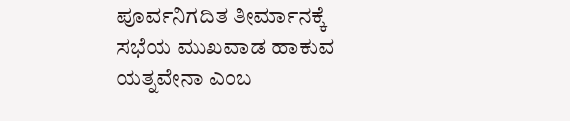ಪೂರ್ವನಿಗದಿತ ತೀರ್ಮಾನಕ್ಕೆ ಸಭೆಯ ಮುಖವಾಡ ಹಾಕುವ ಯತ್ನವೇನಾ ಎಂಬ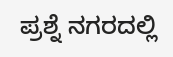ಪ್ರಶ್ನೆ ನಗರದಲ್ಲಿ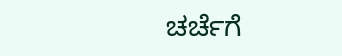ಚರ್ಚೆಗೆ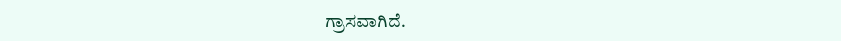ಗ್ರಾಸವಾಗಿದೆ.